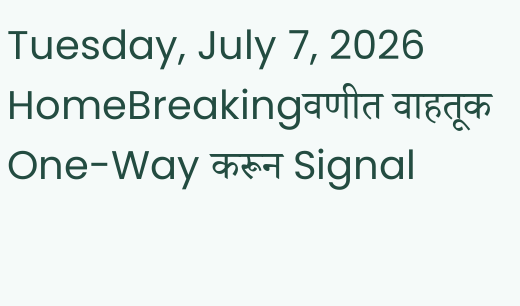Tuesday, July 7, 2026
HomeBreakingवणीत वाहतूक One-Way करून Signal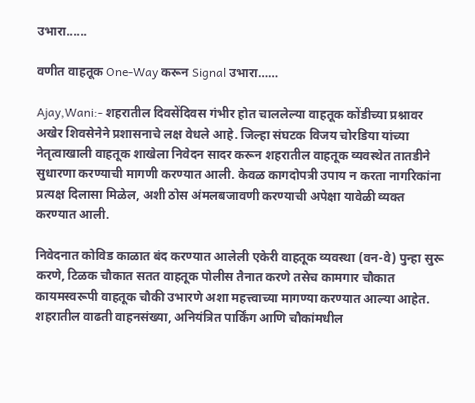उभारा......

वणीत वाहतूक One-Way करून Signal उभारा……

Ajay,Wani:- शहरातील दिवसेंदिवस गंभीर होत चाललेल्या वाहतूक कोंडीच्या प्रश्नावर अखेर शिवसेनेने प्रशासनाचे लक्ष वेधले आहे. जिल्हा संघटक विजय चोरडिया यांच्या नेतृत्वाखाली वाहतूक शाखेला निवेदन सादर करून शहरातील वाहतूक व्यवस्थेत तातडीने सुधारणा करण्याची मागणी करण्यात आली. केवळ कागदोपत्री उपाय न करता नागरिकांना प्रत्यक्ष दिलासा मिळेल, अशी ठोस अंमलबजावणी करण्याची अपेक्षा यावेळी व्यक्त करण्यात आली.

निवेदनात कोविड काळात बंद करण्यात आलेली एकेरी वाहतूक व्यवस्था (वन-वे) पुन्हा सुरू करणे, टिळक चौकात सतत वाहतूक पोलीस तैनात करणे तसेच कामगार चौकात कायमस्वरूपी वाहतूक चौकी उभारणे अशा महत्त्वाच्या मागण्या करण्यात आल्या आहेत. शहरातील वाढती वाहनसंख्या, अनियंत्रित पार्किंग आणि चौकांमधील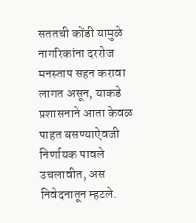सततची कोंडी यामुळे नागरिकांना दररोज मनस्ताप सहन करावा लागत असून, याकडे प्रशासनाने आता केवळ पाहत बसण्याऐवजी निर्णायक पावले उचलावीत, अस निवेदनातून म्हटले.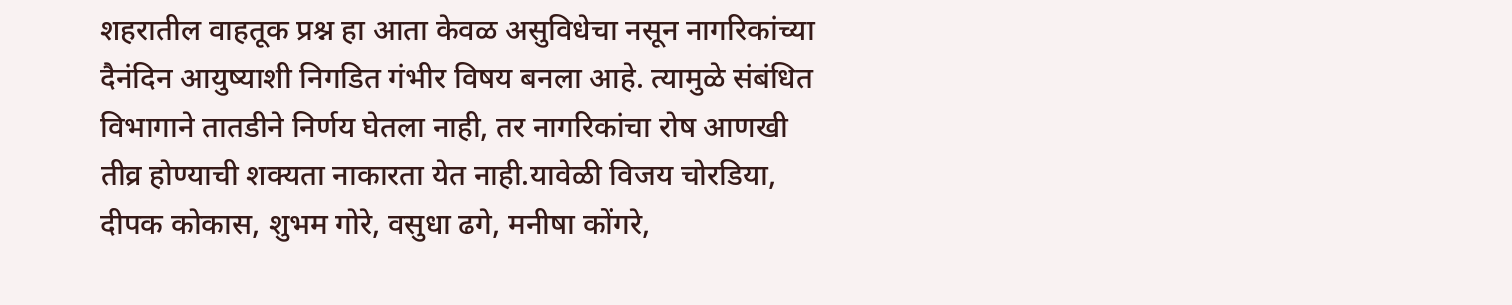शहरातील वाहतूक प्रश्न हा आता केवळ असुविधेचा नसून नागरिकांच्या दैनंदिन आयुष्याशी निगडित गंभीर विषय बनला आहे. त्यामुळे संबंधित विभागाने तातडीने निर्णय घेतला नाही, तर नागरिकांचा रोष आणखी तीव्र होण्याची शक्यता नाकारता येत नाही.यावेळी विजय चोरडिया, दीपक कोकास, शुभम गोरे, वसुधा ढगे, मनीषा कोंगरे,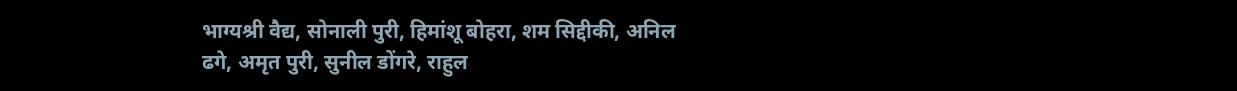भाग्यश्री वैद्य, सोनाली पुरी, हिमांशू बोहरा, शम सिद्दीकी, अनिल ढगे, अमृत पुरी, सुनील डोंगरे, राहुल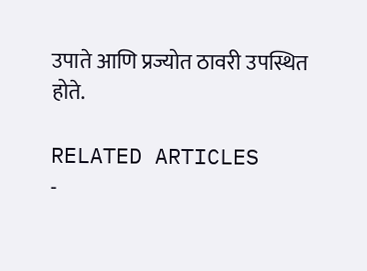उपाते आणि प्रज्योत ठावरी उपस्थित होते.

RELATED ARTICLES
-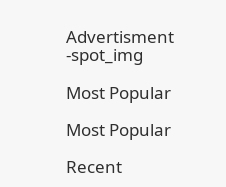Advertisment -spot_img

Most Popular

Most Popular

Recent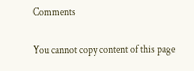Comments

You cannot copy content of this page